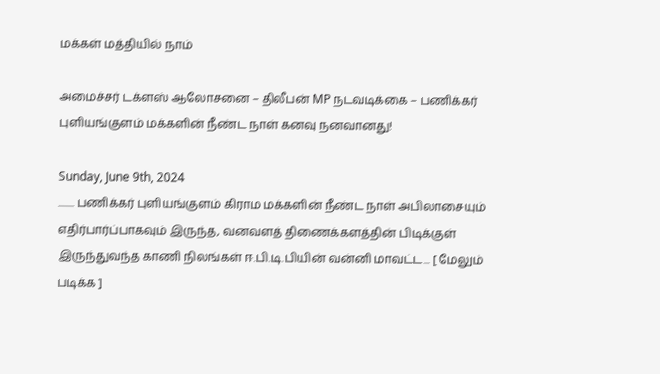மக்கள் மத்தியில் நாம்

அமைச்சர் டக்ளஸ் ஆலோசனை – திலீபன் MP நடவடிக்கை – பணிக்கர் புளியங்குளம் மக்களின் நீண்ட நாள் கனவு நனவானது!

Sunday, June 9th, 2024
........ பணிக்கர் புளியங்குளம் கிராம மக்களின் நீண்ட நாள் அபிலாசையும் எதிர்பார்ப்பாகவும் இருந்த, வனவளத் திணைக்களத்தின் பிடிக்குள் இருந்துவந்த காணி நிலங்கள் ஈ.பி.டி.பியின் வன்னி மாவட்ட... [ மேலும் படிக்க ]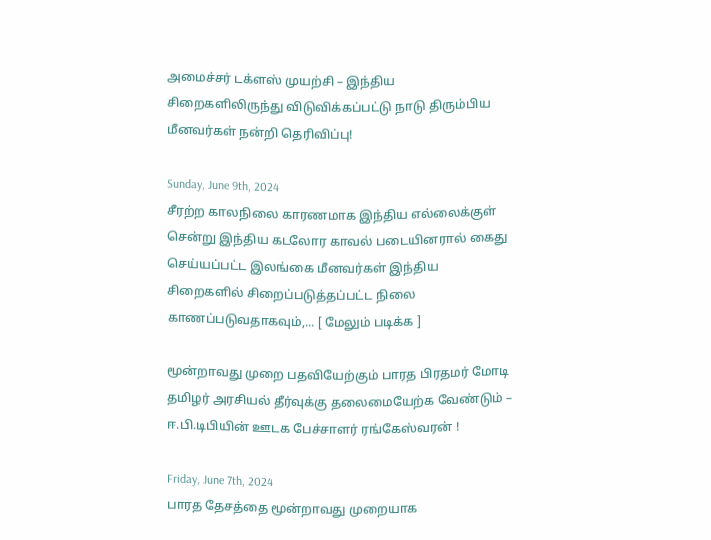அமைச்சர் டக்ளஸ் முயற்சி – இந்திய சிறைகளிலிருந்து விடுவிக்கப்பட்டு நாடு திரும்பிய மீனவர்கள் நன்றி தெரிவிப்பு!

Sunday, June 9th, 2024
சீரற்ற காலநிலை காரணமாக இந்திய எல்லைக்குள் சென்று இந்திய கடலோர காவல் படையினரால் கைது செய்யப்பட்ட இலங்கை மீனவர்கள் இந்திய சிறைகளில் சிறைப்படுத்தப்பட்ட நிலை காணப்படுவதாகவும்,... [ மேலும் படிக்க ]

மூன்றாவது முறை பதவியேற்கும் பாரத பிரதமர் மோடி தமிழர் அரசியல் தீர்வுக்கு தலைமையேற்க வேண்டும் – ஈ.பி.டிபியின் ஊடக பேச்சாளர் ரங்கேஸ்வரன் !

Friday, June 7th, 2024
பாரத தேசத்தை மூன்றாவது முறையாக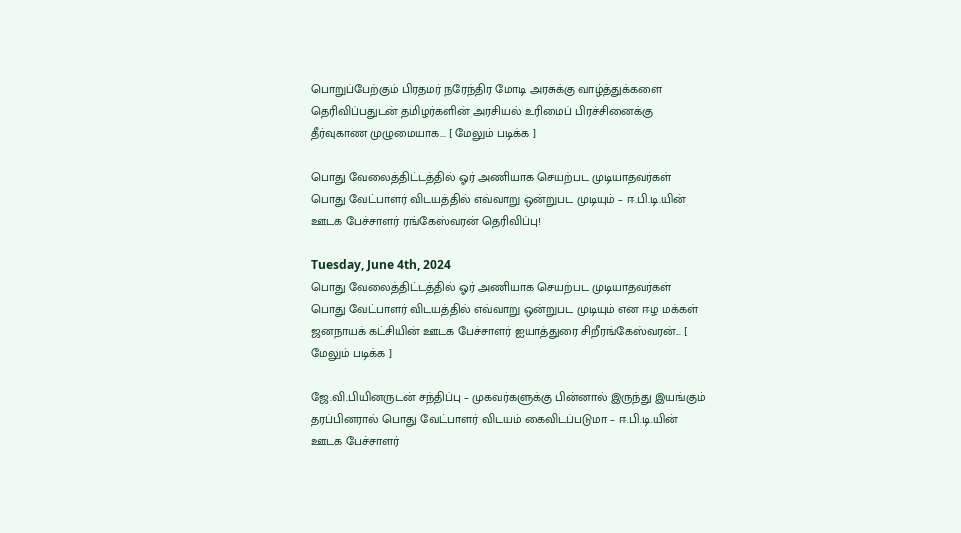பொறுப்பேற்கும் பிரதமர் நரேந்திர மோடி அரசுக்கு வாழ்த்துக்களை தெரிவிப்பதுடன் தமிழர்களின் அரசியல் உரிமைப் பிரச்சினைக்கு தீர்வுகாண முழுமையாக... [ மேலும் படிக்க ]

பொது வேலைத்திட்டத்தில் ஓர் அணியாக செயற்பட முடியாதவர்கள் பொது வேட்பாளர் விடயத்தில் எவ்வாறு ஒன்றுபட முடியும் – ஈ.பி.டி.யின் ஊடக பேச்சாளர் ரங்கேஸ்வரன் தெரிவிப்பு!

Tuesday, June 4th, 2024
பொது வேலைத்திட்டத்தில் ஓர் அணியாக செயற்பட முடியாதவர்கள் பொது வேட்பாளர் விடயத்தில் எவ்வாறு ஒன்றுபட முடியும் என ஈழ மக்கள் ஜனநாயக் கட்சியின் ஊடக பேச்சாளர் ஐயாத்துரை சிறீரங்கேஸ்வரன்... [ மேலும் படிக்க ]

ஜே.வி.பியினருடன் சந்திப்பு – முகவர்களுக்கு பின்னால் இருந்து இயங்கும் தரப்பினரால் பொது வேட்பாளர் விடயம் கைவிடப்படுமா – ஈ.பி.டி.யின் ஊடக பேச்சாளர்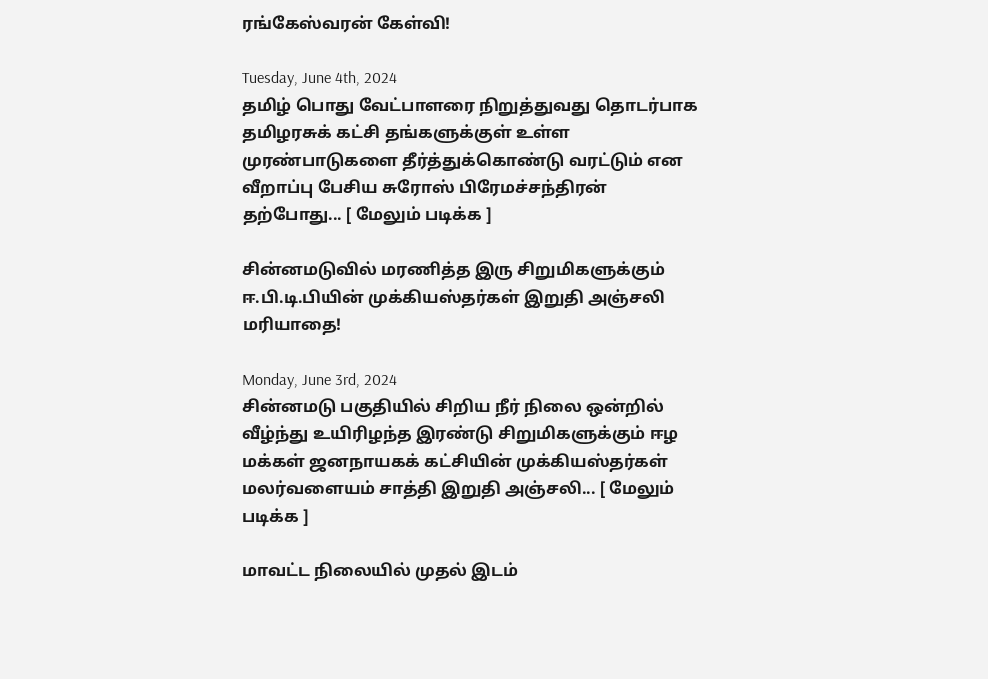ரங்கேஸ்வரன் கேள்வி!

Tuesday, June 4th, 2024
தமிழ் பொது வேட்பாளரை நிறுத்துவது தொடர்பாக தமிழரசுக் கட்சி தங்களுக்குள் உள்ள முரண்பாடுகளை தீர்த்துக்கொண்டு வரட்டும் என வீறாப்பு பேசிய சுரோஸ் பிரேமச்சந்திரன்   தற்போது... [ மேலும் படிக்க ]

சின்னமடுவில் மரணித்த இரு சிறுமிகளுக்கும் ஈ.பி.டி.பியின் முக்கியஸ்தர்கள் இறுதி அஞ்சலி மரியாதை!

Monday, June 3rd, 2024
சின்னமடு பகுதியில் சிறிய நீர் நிலை ஒன்றில் வீழ்ந்து உயிரிழந்த இரண்டு சிறுமிகளுக்கும் ஈழ மக்கள் ஜனநாயகக் கட்சியின் முக்கியஸ்தர்கள் மலர்வளையம் சாத்தி இறுதி அஞ்சலி... [ மேலும் படிக்க ]

மாவட்ட நிலையில் முதல் இடம்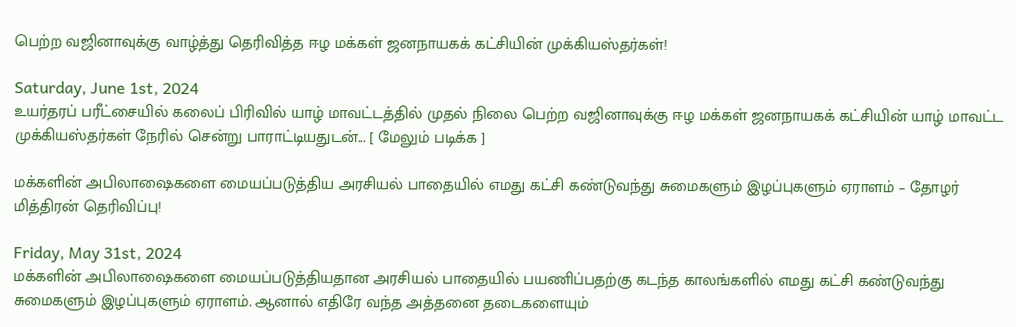பெற்ற வஜினாவுக்கு வாழ்த்து தெரிவித்த ஈழ மக்கள் ஜனநாயகக் கட்சியின் முக்கியஸ்தர்கள்!

Saturday, June 1st, 2024
உயர்தரப் பரீட்சையில் கலைப் பிரிவில் யாழ் மாவட்டத்தில் முதல் நிலை பெற்ற வஜினாவுக்கு ஈழ மக்கள் ஜனநாயகக் கட்சியின் யாழ் மாவட்ட முக்கியஸ்தர்கள் நேரில் சென்று பாராட்டியதுடன்... [ மேலும் படிக்க ]

மக்களின் அபிலாஷைகளை மையப்படுத்திய அரசியல் பாதையில் எமது கட்சி கண்டுவந்து சுமைகளும் இழப்புகளும் ஏராளம் – தோழர் மித்திரன் தெரிவிப்பு!

Friday, May 31st, 2024
மக்களின் அபிலாஷைகளை மையப்படுத்தியதான அரசியல் பாதையில் பயணிப்பதற்கு கடந்த காலங்களில் எமது கட்சி கண்டுவந்து சுமைகளும் இழப்புகளும் ஏராளம். ஆனால் எதிரே வந்த அத்தனை தடைகளையும்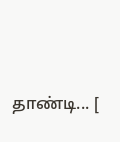தாண்டி... [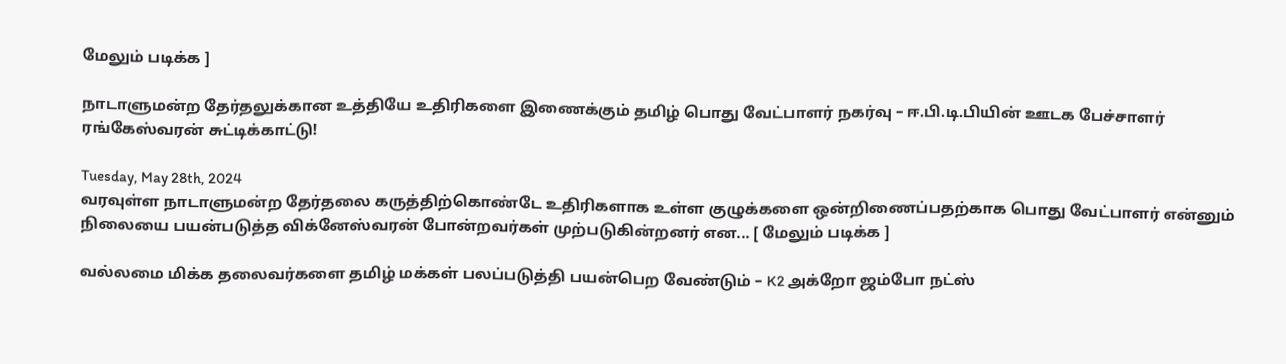மேலும் படிக்க ]

நாடாளுமன்ற தேர்தலுக்கான உத்தியே உதிரிகளை இணைக்கும் தமிழ் பொது வேட்பாளர் நகர்வு – ஈ.பி.டி.பியின் ஊடக பேச்சாளர் ரங்கேஸ்வரன் சுட்டிக்காட்டு!

Tuesday, May 28th, 2024
வரவுள்ள நாடாளுமன்ற தேர்தலை கருத்திற்கொண்டே உதிரிகளாக உள்ள குழுக்களை ஒன்றிணைப்பதற்காக பொது வேட்பாளர் என்னும் நிலையை பயன்படுத்த விக்னேஸ்வரன் போன்றவர்கள் முற்படுகின்றனர் என... [ மேலும் படிக்க ]

வல்லமை மிக்க தலைவர்களை தமிழ் மக்கள் பலப்படுத்தி பயன்பெற வேண்டும் – K2 அக்றோ ஜம்போ நட்ஸ்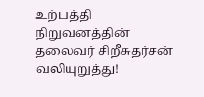உற்பத்தி நிறுவனத்தின் தலைவர் சிறீசுதர்சன் வலியுறுத்து!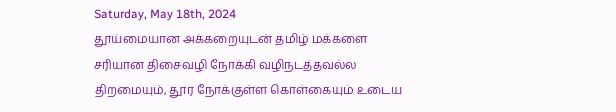Saturday, May 18th, 2024
தூய்மையான அக்கறையுடன் தமிழ் மக்களை சரியான திசைவழி நோக்கி வழிநடத்தவல்ல திறமையும், தூர நோக்குள்ள கொள்கையும் உடைய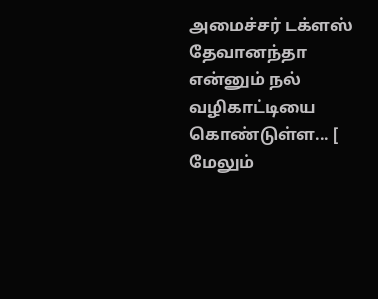அமைச்சர் டக்ளஸ் தேவானந்தா என்னும் நல் வழிகாட்டியை கொண்டுள்ள... [ மேலும்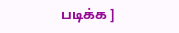படிக்க ]